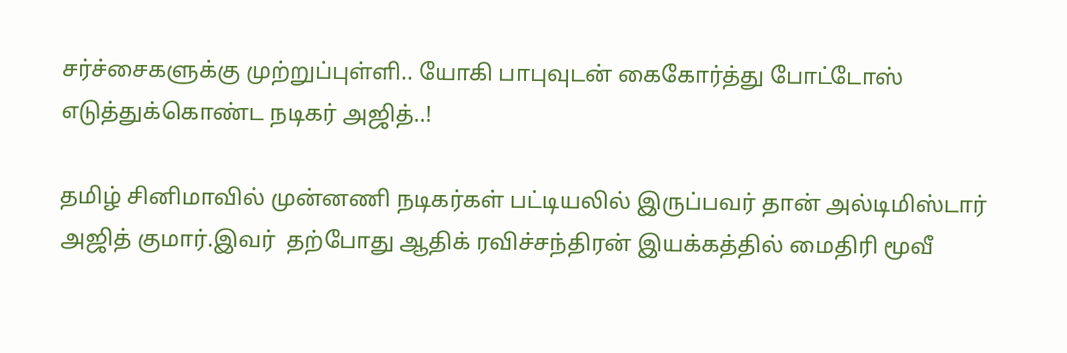சர்ச்சைகளுக்கு முற்றுப்புள்ளி.. யோகி பாபுவுடன் கைகோர்த்து போட்டோஸ் எடுத்துக்கொண்ட நடிகர் அஜித்..!

தமிழ் சினிமாவில் முன்னணி நடிகர்கள் பட்டியலில் இருப்பவர் தான் அல்டிமிஸ்டார் அஜித் குமார்.இவர்  தற்போது ஆதிக் ரவிச்சந்திரன் இயக்கத்தில் மைதிரி மூவீ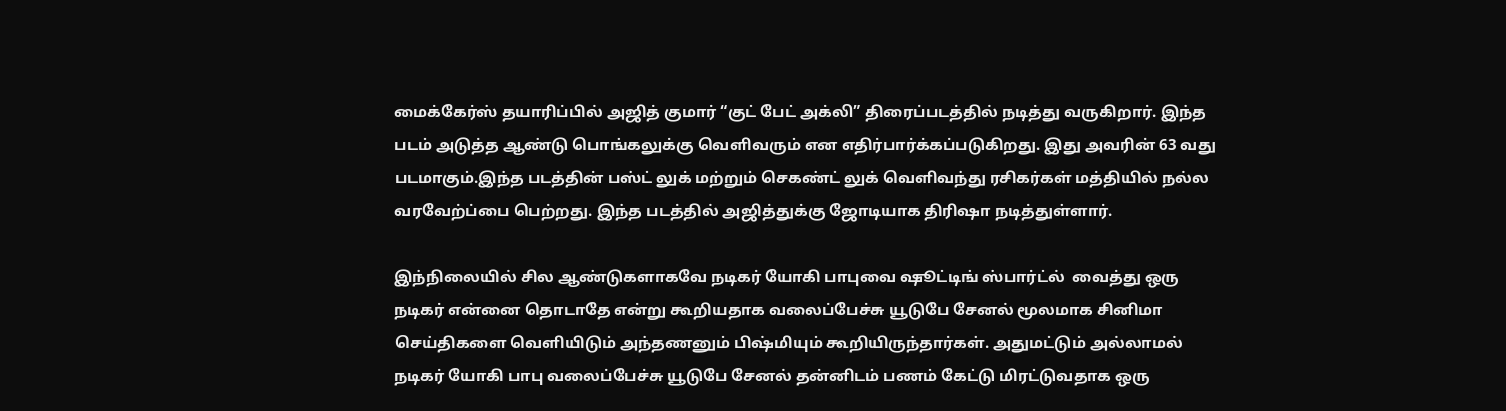மைக்கேர்ஸ் தயாரிப்பில் அஜித் குமார் “குட் பேட் அக்லி” திரைப்படத்தில் நடித்து வருகிறார். இந்த படம் அடுத்த ஆண்டு பொங்கலுக்கு வெளிவரும் என எதிர்பார்க்கப்படுகிறது. இது அவரின் 63 வது படமாகும்.இந்த படத்தின் பஸ்ட் லுக் மற்றும் செகண்ட் லுக் வெளிவந்து ரசிகர்கள் மத்தியில் நல்ல வரவேற்ப்பை பெற்றது. இந்த படத்தில் அஜித்துக்கு ஜோடியாக திரிஷா நடித்துள்ளார்.

இந்நிலையில் சில ஆண்டுகளாகவே நடிகர் யோகி பாபுவை ஷூட்டிங் ஸ்பார்ட்ல்  வைத்து ஒரு நடிகர் என்னை தொடாதே என்று கூறியதாக வலைப்பேச்சு யூடுபே சேனல் மூலமாக சினிமா செய்திகளை வெளியிடும் அந்தணனும் பிஷ்மியும் கூறியிருந்தார்கள். அதுமட்டும் அல்லாமல் நடிகர் யோகி பாபு வலைப்பேச்சு யூடுபே சேனல் தன்னிடம் பணம் கேட்டு மிரட்டுவதாக ஒரு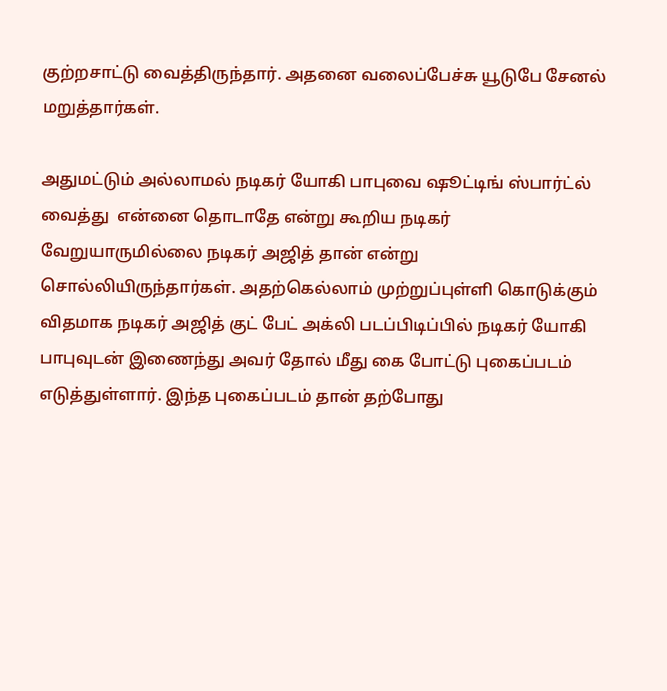குற்றசாட்டு வைத்திருந்தார். அதனை வலைப்பேச்சு யூடுபே சேனல் மறுத்தார்கள்.

அதுமட்டும் அல்லாமல் நடிகர் யோகி பாபுவை ஷூட்டிங் ஸ்பார்ட்ல்  வைத்து  என்னை தொடாதே என்று கூறிய நடிகர் வேறுயாருமில்லை நடிகர் அஜித் தான் என்று சொல்லியிருந்தார்கள். அதற்கெல்லாம் முற்றுப்புள்ளி கொடுக்கும் விதமாக நடிகர் அஜித் குட் பேட் அக்லி படப்பிடிப்பில் நடிகர் யோகி பாபுவுடன் இணைந்து அவர் தோல் மீது கை போட்டு புகைப்படம் எடுத்துள்ளார். இந்த புகைப்படம் தான் தற்போது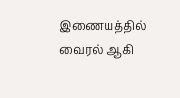இணையத்தில் வைரல் ஆகி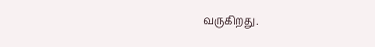வருகிறது.